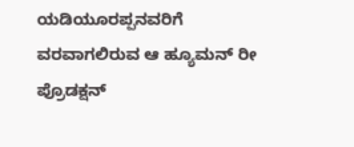ಯಡಿಯೂರಪ್ಪನವರಿಗೆ ವರವಾಗಲಿರುವ ಆ ಹ್ಯೂಮನ್ ರೀ ಪ್ರೊಡಕ್ಷನ್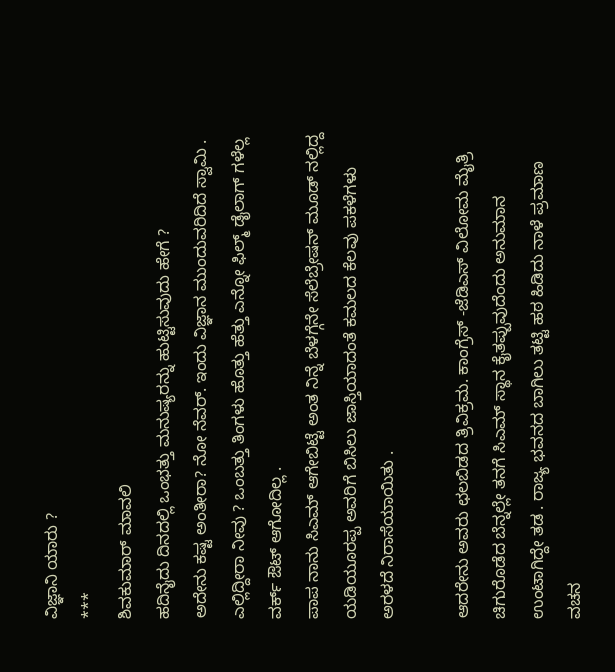ವಿಜ್ಞಾನಿ ಯಾರು ?
***
ಶಿವಕುಮಾರ್ ಮಾವಲಿ
ಹದಿನೈದು ದಿನದಲ್ಲಿ ಒಂಭತ್ತು ಮನುಷ್ಯರನ್ನು ಹುಟ್ಟಿಸುವುದು ಹೇಗೆ ?
ಅದೇನು ಕಷ್ಟ ಅಂತೀರಾ? ನೋ ನೆವರ್. ಇಂದು ವಿಜ್ಞಾನ ಮುಂದುವರಿದಿದೆ ಸ್ವಾಮಿ .
ಎಲ್ಲಿದ್ದೀರಾ ನೀವು ? ಒಂಬತ್ತು ತಿಂಗಳು ಹೊತ್ತು ಹೆತ್ತು ಎನ್ನೋ ಫಿಲ್ಮ್ ಡೈಲಾಗ್ ಗಳೆಲ್ಲ ವರ್ಕ್ ಔಟ್ ಆಗೋದಿಲ್ಲ .
ಪಾಪ ನಾನು ಸಿಎಮ್ ಆಗೇಬಿಟ್ಟೆ ಅಂತ ನಿನ್ನೆ ಬೆಳಗ್ಗೆನೇ ಸೆಲೆಬ್ರೇಷನ್ ಮೂಡ್ ನಲ್ಲಿದ್ದ ಯಡಿಯೂರಪ್ಪ ಅವರಿಗೆ ಬಿಸಿಲು ಜಾಸ್ತಿಯಾದಂತೆ ಕಮಲದ ಕೆಲವು ಪಕಳೆಗಳು ಅರಳದೆ ನಿರಾಸೆಯಾಯಿತು .

ಆದರೇನು ಅವರು ಛಲಬಿಡದ ತ್ರಿವಿಕ್ರಮ. ಕಾಂಗ್ರೆಸ್ -ಜೆಡಿಎಸ್ ವಿಲೋಮ ಮೈತ್ರಿ ಚಿಗುರೊಡೆದ ಬೆನ್ನಲ್ಲೇ ತನಗೆ ಸಿಎಮ್ ಸ್ಥಾನ ಕೈತಪ್ಪುವುದೆಂದು ಅನುಮಾನ ಉಂಟಾಗಿದ್ದೇ ತಡ . ರಾಜ್ಯ ಭವನದ ಬಾಗಿಲು ತಟ್ಟಿ ಹಠ ಹಿಡಿದು ನಾಳೆ ಪ್ರಮಾಣ ವಚನ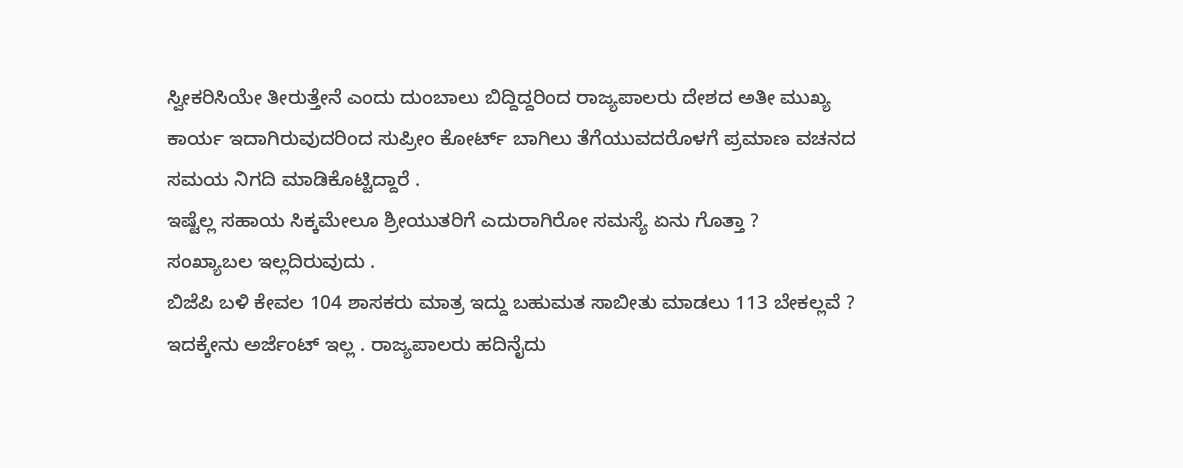ಸ್ವೀಕರಿಸಿಯೇ ತೀರುತ್ತೇನೆ ಎಂದು ದುಂಬಾಲು ಬಿದ್ದಿದ್ದರಿಂದ ರಾಜ್ಯಪಾಲರು ದೇಶದ ಅತೀ ಮುಖ್ಯ ಕಾರ್ಯ ಇದಾಗಿರುವುದರಿಂದ ಸುಪ್ರೀಂ ಕೋರ್ಟ್ ಬಾಗಿಲು ತೆಗೆಯುವದರೊಳಗೆ ಪ್ರಮಾಣ ವಚನದ ಸಮಯ ನಿಗದಿ ಮಾಡಿಕೊಟ್ಟಿದ್ದಾರೆ .
ಇಷ್ಟೆಲ್ಲ ಸಹಾಯ ಸಿಕ್ಕಮೇಲೂ ಶ್ರೀಯುತರಿಗೆ ಎದುರಾಗಿರೋ ಸಮಸ್ಯೆ ಏನು ಗೊತ್ತಾ ?
ಸಂಖ್ಯಾಬಲ ಇಲ್ಲದಿರುವುದು .
ಬಿಜೆಪಿ ಬಳಿ ಕೇವಲ 104 ಶಾಸಕರು ಮಾತ್ರ ಇದ್ದು ಬಹುಮತ ಸಾಬೀತು ಮಾಡಲು 113 ಬೇಕಲ್ಲವೆ ?
ಇದಕ್ಕೇನು ಅರ್ಜೆಂಟ್ ಇಲ್ಲ . ರಾಜ್ಯಪಾಲರು ಹದಿನೈದು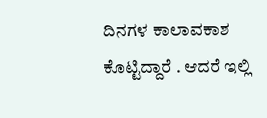ದಿನಗಳ ಕಾಲಾವಕಾಶ ಕೊಟ್ಟಿದ್ದಾರೆ . ಆದರೆ ಇಲ್ಲಿ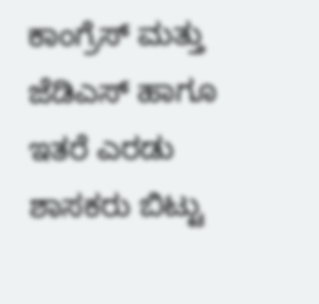ಕಾಂಗ್ರೆಸ್ ಮತ್ತು ಜೆಡಿಎಸ್ ಹಾಗೂ ಇತರೆ ಎರಡು ಶಾಸಕರು ಬಿಟ್ಟು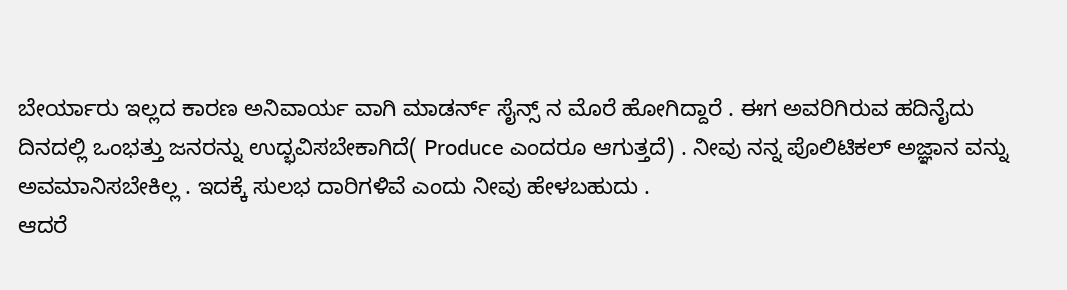ಬೇರ್ಯಾರು ಇಲ್ಲದ ಕಾರಣ ಅನಿವಾರ್ಯ ವಾಗಿ ಮಾಡರ್ನ್ ಸೈನ್ಸ್ ನ ಮೊರೆ ಹೋಗಿದ್ದಾರೆ . ಈಗ ಅವರಿಗಿರುವ ಹದಿನೈದು ದಿನದಲ್ಲಿ ಒಂಭತ್ತು ಜನರನ್ನು ಉದ್ಭವಿಸಬೇಕಾಗಿದೆ( Produce ಎಂದರೂ ಆಗುತ್ತದೆ) . ನೀವು ನನ್ನ ಪೊಲಿಟಿಕಲ್ ಅಜ್ಞಾನ ವನ್ನು ಅವಮಾನಿಸಬೇಕಿಲ್ಲ . ಇದಕ್ಕೆ ಸುಲಭ ದಾರಿಗಳಿವೆ ಎಂದು ನೀವು ಹೇಳಬಹುದು .
ಆದರೆ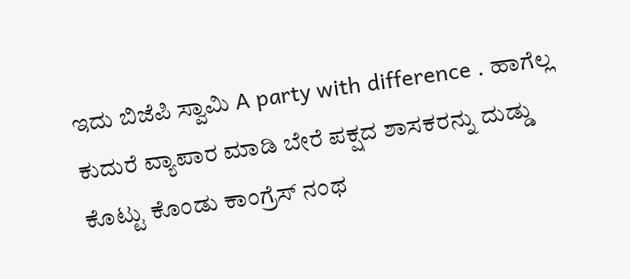ಇದು ಬಿಜೆಪಿ ಸ್ವಾಮಿ A party with difference . ಹಾಗೆಲ್ಲ ಕುದುರೆ ವ್ಯಾಪಾರ ಮಾಡಿ ಬೇರೆ ಪಕ್ಷದ ಶಾಸಕರನ್ನು ದುಡ್ಡು ಕೊಟ್ಟು ಕೊಂಡು ಕಾಂಗ್ರೆಸ್ ನಂಥ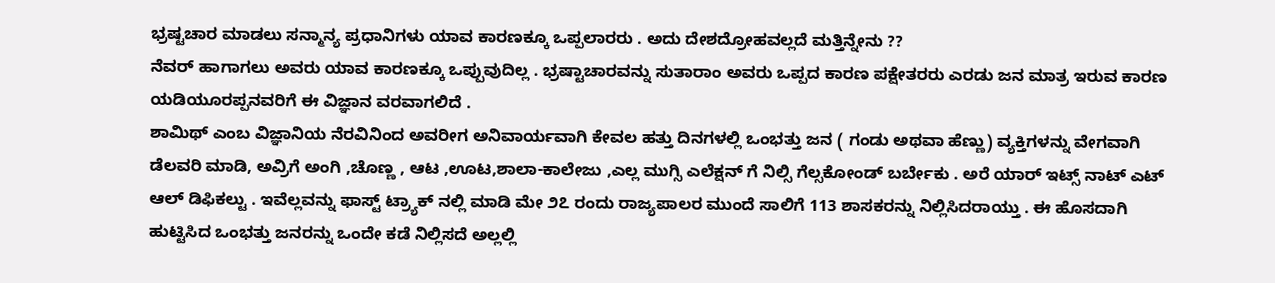ಭ್ರಷ್ಟಚಾರ ಮಾಡಲು ಸನ್ಮಾನ್ಯ ಪ್ರಧಾನಿಗಳು ಯಾವ ಕಾರಣಕ್ಕೂ ಒಪ್ಪಲಾರರು . ಅದು ದೇಶದ್ರೋಹವಲ್ಲದೆ ಮತ್ತಿನ್ನೇನು ??
ನೆವರ್ ಹಾಗಾಗಲು ಅವರು ಯಾವ ಕಾರಣಕ್ಕೂ ಒಪ್ಪುವುದಿಲ್ಲ . ಭ್ರಷ್ಟಾಚಾರವನ್ನು ಸುತಾರಾಂ ಅವರು ಒಪ್ಪದ ಕಾರಣ ಪಕ್ಷೇತರರು ಎರಡು ಜನ ಮಾತ್ರ ಇರುವ ಕಾರಣ ಯಡಿಯೂರಪ್ಪನವರಿಗೆ ಈ ವಿಜ್ಞಾನ ವರವಾಗಲಿದೆ .
ಶಾಮಿಥ್ ಎಂಬ ವಿಜ್ಞಾನಿಯ ನೆರವಿನಿಂದ ಅವರೀಗ ಅನಿವಾರ್ಯವಾಗಿ ಕೇವಲ ಹತ್ತು ದಿನಗಳಲ್ಲಿ ಒಂಭತ್ತು ಜನ ( ಗಂಡು ಅಥವಾ ಹೆಣ್ಣು) ವ್ಯಕ್ತಿಗಳನ್ನು ವೇಗವಾಗಿ ಡೆಲವರಿ ಮಾಡಿ, ಅವ್ರಿಗೆ ಅಂಗಿ ,ಚೊಣ್ಣ , ಆಟ ,ಊಟ,ಶಾಲಾ-ಕಾಲೇಜು ,ಎಲ್ಲ ಮುಗ್ಸಿ ಎಲೆಕ್ಷನ್ ಗೆ ನಿಲ್ಸಿ ಗೆಲ್ಸಕೋಂಡ್ ಬರ್ಬೇಕು . ಅರೆ ಯಾರ್ ಇಟ್ಸ್ ನಾಟ್ ಎಟ್ ಆಲ್ ಡಿಫಿಕಲ್ಟು . ಇವೆಲ್ಲವನ್ನು ಫಾಸ್ಟ್ ಟ್ರ್ಯಾಕ್ ನಲ್ಲಿ ಮಾಡಿ ಮೇ ೨೭ ರಂದು ರಾಜ್ಯಪಾಲರ ಮುಂದೆ ಸಾಲಿಗೆ 113 ಶಾಸಕರನ್ನು ನಿಲ್ಲಿಸಿದರಾಯ್ತು . ಈ ಹೊಸದಾಗಿ ಹುಟ್ಟಿಸಿದ ಒಂಭತ್ತು ಜನರನ್ನು ಒಂದೇ ಕಡೆ ನಿಲ್ಲಿಸದೆ ಅಲ್ಲಲ್ಲಿ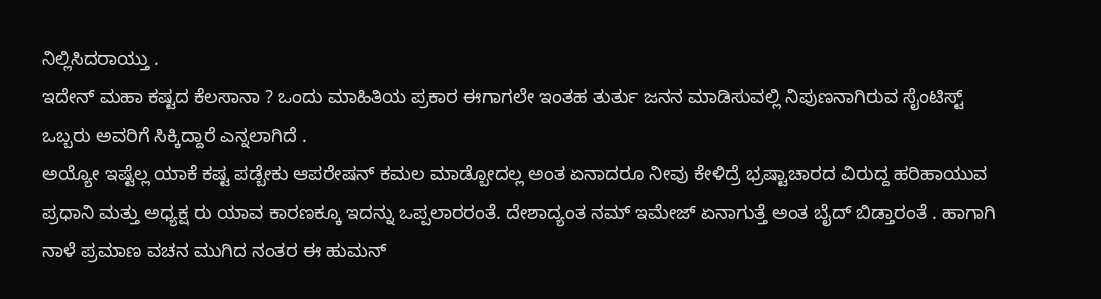ನಿಲ್ಲಿಸಿದರಾಯ್ತು .
ಇದೇನ್ ಮಹಾ ಕಷ್ಟದ ಕೆಲಸಾನಾ ? ಒಂದು ಮಾಹಿತಿಯ ಪ್ರಕಾರ ಈಗಾಗಲೇ ಇಂತಹ ತುರ್ತು ಜನನ ಮಾಡಿಸುವಲ್ಲಿ ನಿಪುಣನಾಗಿರುವ ಸೈಂಟಿಸ್ಟ್ ಒಬ್ಬರು ಅವರಿಗೆ ಸಿಕ್ಕಿದ್ದಾರೆ ಎನ್ನಲಾಗಿದೆ .
ಅಯ್ಯೋ ಇಷ್ಟೆಲ್ಲ ಯಾಕೆ ಕಷ್ಟ ಪಡ್ಬೇಕು ಆಪರೇಷನ್ ಕಮಲ ಮಾಡ್ಬೋದಲ್ಲ ಅಂತ ಏನಾದರೂ ನೀವು ಕೇಳಿದ್ರೆ ಭ್ರಷ್ಟಾಚಾರದ ವಿರುದ್ದ ಹರಿಹಾಯುವ ಪ್ರಧಾನಿ ಮತ್ತು ಅಧ್ಯಕ್ಷ ರು ಯಾವ ಕಾರಣಕ್ಕೂ ಇದನ್ನು ಒಪ್ಪಲಾರರಂತೆ. ದೇಶಾದ್ಯಂತ ನಮ್ ಇಮೇಜ್ ಏನಾಗುತ್ತೆ ಅಂತ ಬೈದ್ ಬಿಡ್ತಾರಂತೆ . ಹಾಗಾಗಿ ನಾಳೆ ಪ್ರಮಾಣ ವಚನ ಮುಗಿದ ನಂತರ ಈ ಹುಮನ್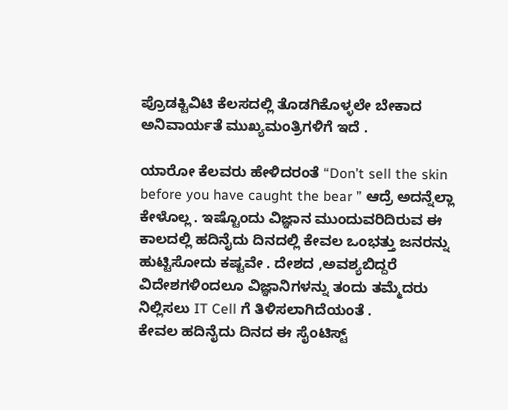ಪ್ರೊಡಕ್ಟಿವಿಟಿ ಕೆಲಸದಲ್ಲಿ ತೊಡಗಿಕೊಳ್ಳಲೇ ಬೇಕಾದ ಅನಿವಾರ್ಯತೆ ಮುಖ್ಯಮಂತ್ರಿಗಳಿಗೆ ಇದೆ .

ಯಾರೋ ಕೆಲವರು ಹೇಳಿದರಂತೆ “Don’t sell the skin before you have caught the bear ” ಆದ್ರೆ ಅದನ್ನೆಲ್ಲಾ ಕೇಳೊಲ್ಲ . ಇಷ್ಟೊಂದು ವಿಜ್ಞಾನ ಮುಂದುವರಿದಿರುವ ಈ ಕಾಲದಲ್ಲಿ ಹದಿನೈದು ದಿನದಲ್ಲಿ ಕೇವಲ ಒಂಭತ್ತು ಜನರನ್ನು ಹುಟ್ಟಿಸೋದು ಕಷ್ಟವೇ . ದೇಶದ ,ಅವಶ್ಯಬಿದ್ದರೆ ವಿದೇಶಗಳಿಂದಲೂ ವಿಜ್ಞಾನಿಗಳನ್ನು ತಂದು ತಮ್ಮೆದರು ನಿಲ್ಲಿಸಲು IT Cell ಗೆ ತಿಳಿಸಲಾಗಿದೆಯಂತೆ .
ಕೇವಲ ಹದಿನೈದು ದಿನದ ಈ ಸೈಂಟಿಸ್ಟ್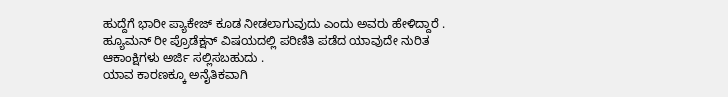ಹುದ್ದೆಗೆ ಭಾರೀ ಪ್ಯಾಕೇಜ್ ಕೂಡ ನೀಡಲಾಗುವುದು ಎಂದು ಅವರು ಹೇಳಿದ್ದಾರೆ . ಹ್ಯೂಮನ್ ರೀ ಪ್ರೊಡೆಕ್ಷನ್ ವಿಷಯದಲ್ಲಿ ಪರಿಣಿತಿ ಪಡೆದ ಯಾವುದೇ ನುರಿತ ಆಕಾಂಕ್ಷಿಗಳು ಅರ್ಜಿ ಸಲ್ಲಿಸಬಹುದು .
ಯಾವ ಕಾರಣಕ್ಕೂ ಅನೈತಿಕವಾಗಿ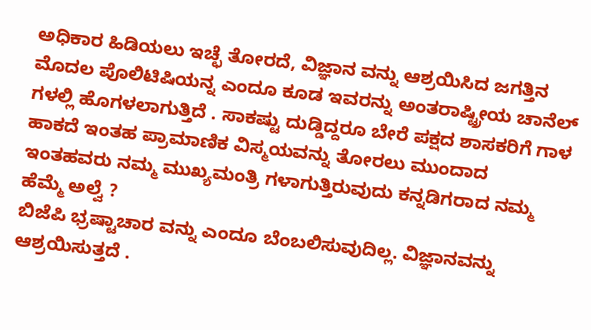ಅಧಿಕಾರ ಹಿಡಿಯಲು ಇಚ್ಛೆ ತೋರದೆ, ವಿಜ್ಞಾನ ವನ್ನು ಆಶ್ರಯಿಸಿದ ಜಗತ್ತಿನ ಮೊದಲ ಪೊಲಿಟಿಷಿಯನ್ನ ಎಂದೂ ಕೂಡ ಇವರನ್ನು ಅಂತರಾಷ್ಟ್ರೀಯ ಚಾನೆಲ್ ಗಳಲ್ಲಿ ಹೊಗಳಲಾಗುತ್ತಿದೆ . ಸಾಕಷ್ಟು ದುಡ್ಡಿದ್ದರೂ ಬೇರೆ ಪಕ್ಷದ ಶಾಸಕರಿಗೆ ಗಾಳ ಹಾಕದೆ ಇಂತಹ ಪ್ರಾಮಾಣಿಕ ವಿಸ್ಮಯವನ್ನು ತೋರಲು ಮುಂದಾದ ಇಂತಹವರು ನಮ್ಮ ಮುಖ್ಯಮಂತ್ರಿ ಗಳಾಗುತ್ತಿರುವುದು ಕನ್ನಡಿಗರಾದ ನಮ್ಮ ಹೆಮ್ಮೆ ಅಲ್ವೆ ?
ಬಿಜೆಪಿ ಭ್ರಷ್ಟಾಚಾರ ವನ್ನು ಎಂದೂ ಬೆಂಬಲಿಸುವುದಿಲ್ಲ. ವಿಜ್ಞಾನವನ್ನು ಆಶ್ರಯಿಸುತ್ತದೆ .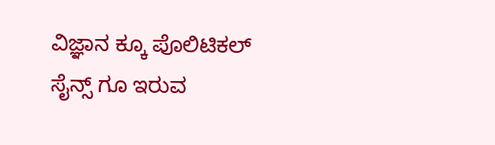ವಿಜ್ಞಾನ ಕ್ಕೂ ಪೊಲಿಟಿಕಲ್ ಸೈನ್ಸ್ ಗೂ ಇರುವ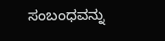ಸಂಬಂಧವನ್ನು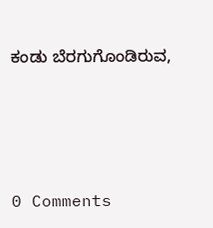ಕಂಡು ಬೆರಗುಗೊಂಡಿರುವ,





0 Comments